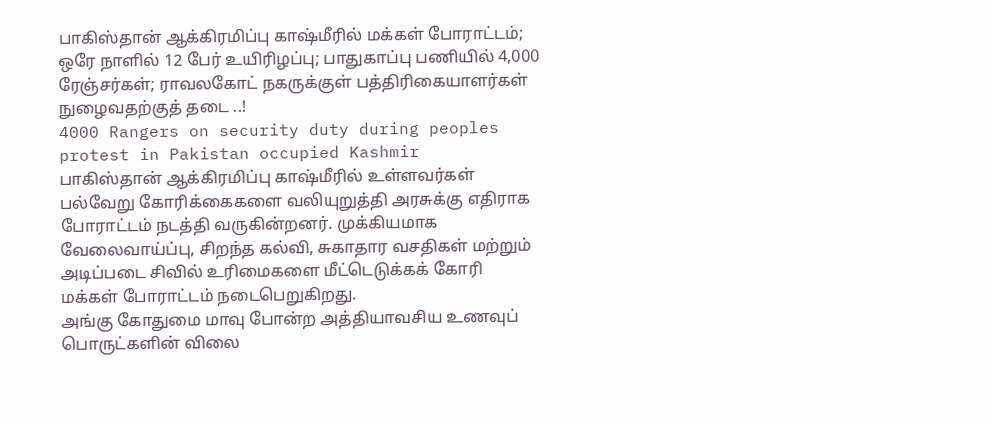பாகிஸ்தான் ஆக்கிரமிப்பு காஷ்மீரில் மக்கள் போராட்டம்; ஒரே நாளில் 12 பேர் உயிரிழப்பு; பாதுகாப்பு பணியில் 4,000 ரேஞ்சர்கள்; ராவலகோட் நகருக்குள் பத்திரிகையாளர்கள் நுழைவதற்குத் தடை ..!
4000 Rangers on security duty during peoples protest in Pakistan occupied Kashmir
பாகிஸ்தான் ஆக்கிரமிப்பு காஷ்மீரில் உள்ளவர்கள் பல்வேறு கோரிக்கைகளை வலியுறுத்தி அரசுக்கு எதிராக போராட்டம் நடத்தி வருகின்றனர். முக்கியமாக வேலைவாய்ப்பு, சிறந்த கல்வி, சுகாதார வசதிகள் மற்றும் அடிப்படை சிவில் உரிமைகளை மீட்டெடுக்கக் கோரி மக்கள் போராட்டம் நடைபெறுகிறது.
அங்கு கோதுமை மாவு போன்ற அத்தியாவசிய உணவுப் பொருட்களின் விலை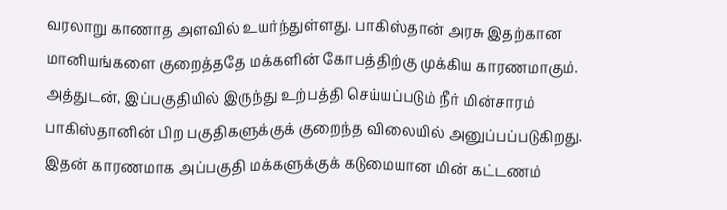வரலாறு காணாத அளவில் உயர்ந்துள்ளது. பாகிஸ்தான் அரசு இதற்கான மானியங்களை குறைத்ததே மக்களின் கோபத்திற்கு முக்கிய காரணமாகும். அத்துடன், இப்பகுதியில் இருந்து உற்பத்தி செய்யப்படும் நீர் மின்சாரம் பாகிஸ்தானின் பிற பகுதிகளுக்குக் குறைந்த விலையில் அனுப்பப்படுகிறது.
இதன் காரணமாக அப்பகுதி மக்களுக்குக் கடுமையான மின் கட்டணம்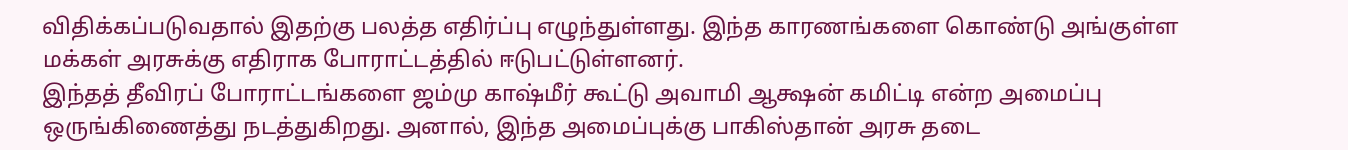விதிக்கப்படுவதால் இதற்கு பலத்த எதிர்ப்பு எழுந்துள்ளது. இந்த காரணங்களை கொண்டு அங்குள்ள மக்கள் அரசுக்கு எதிராக போராட்டத்தில் ஈடுபட்டுள்ளனர்.
இந்தத் தீவிரப் போராட்டங்களை ஜம்மு காஷ்மீர் கூட்டு அவாமி ஆக்ஷன் கமிட்டி என்ற அமைப்பு ஒருங்கிணைத்து நடத்துகிறது. அனால், இந்த அமைப்புக்கு பாகிஸ்தான் அரசு தடை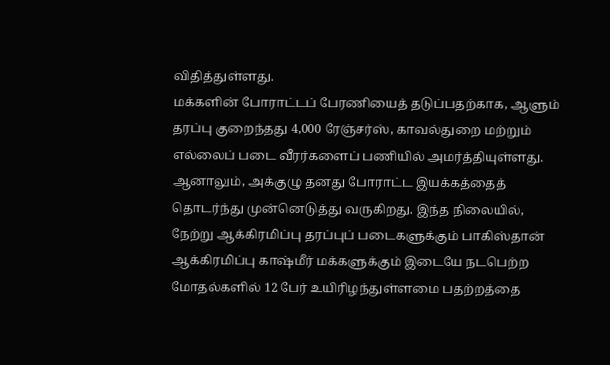விதித்துள்ளது.
மக்களின் போராட்டப் பேரணியைத் தடுப்பதற்காக, ஆளும் தரப்பு குறைந்தது 4,000 ரேஞ்சர்ஸ், காவல்துறை மற்றும் எல்லைப் படை வீரர்களைப் பணியில் அமர்த்தியுள்ளது. ஆனாலும், அக்குழு தனது போராட்ட இயக்கத்தைத் தொடர்ந்து முன்னெடுத்து வருகிறது. இந்த நிலையில், நேற்று ஆக்கிரமிப்பு தரப்புப் படைகளுக்கும் பாகிஸ்தான் ஆக்கிரமிப்பு காஷ்மீர் மக்களுக்கும் இடையே நடபெற்ற மோதல்களில் 12 பேர் உயிரிழந்துள்ளமை பதற்றத்தை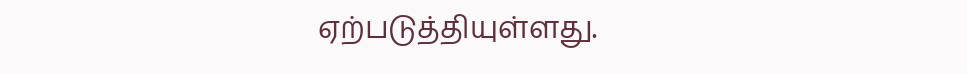ஏற்படுத்தியுள்ளது.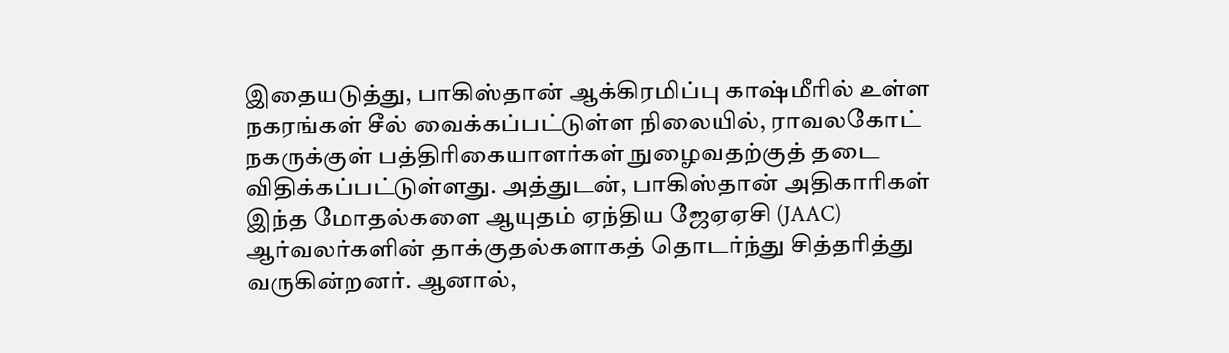இதையடுத்து, பாகிஸ்தான் ஆக்கிரமிப்பு காஷ்மீரில் உள்ள நகரங்கள் சீல் வைக்கப்பட்டுள்ள நிலையில், ராவலகோட் நகருக்குள் பத்திரிகையாளர்கள் நுழைவதற்குத் தடை விதிக்கப்பட்டுள்ளது. அத்துடன், பாகிஸ்தான் அதிகாரிகள் இந்த மோதல்களை ஆயுதம் ஏந்திய ஜேஏஏசி (JAAC) ஆர்வலர்களின் தாக்குதல்களாகத் தொடர்ந்து சித்தரித்து வருகின்றனர். ஆனால்,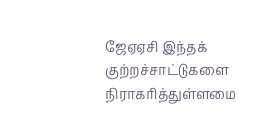ஜேஏஏசி இந்தக் குற்றச்சாட்டுகளை நிராகரித்துள்ளமை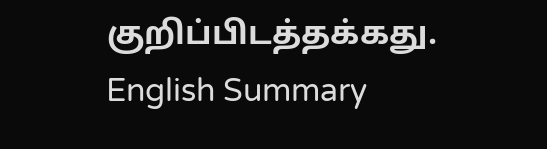குறிப்பிடத்தக்கது.
English Summary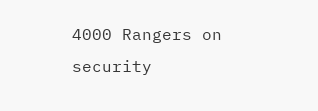4000 Rangers on security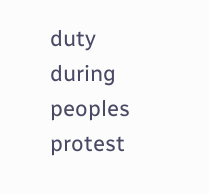duty during peoples protest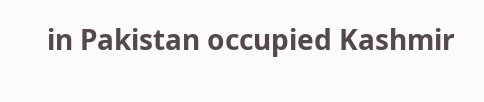in Pakistan occupied Kashmir